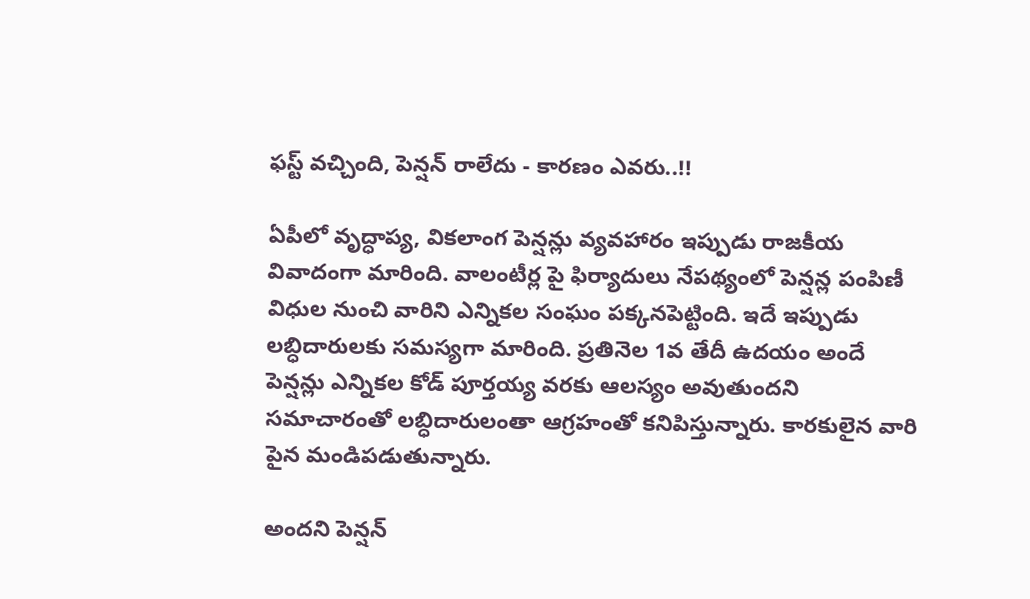ఫస్ట్ వచ్చింది, పెన్షన్ రాలేదు - కారణం ఎవరు..!!

ఏపీలో వృద్ధాప్య, వికలాంగ పెన్షన్లు వ్యవహారం ఇప్పుడు రాజకీయ వివాదంగా మారింది. వాలంటీర్ల పై ఫిర్యాదులు నేపథ్యంలో పెన్షన్ల పంపిణీ విధుల నుంచి వారిని ఎన్నికల సంఘం పక్కనపెట్టింది. ఇదే ఇప్పుడు లబ్ధిదారులకు సమస్యగా మారింది. ప్రతినెల 1వ తేదీ ఉదయం అందే పెన్షన్లు ఎన్నికల కోడ్ పూర్తయ్య వరకు ఆలస్యం అవుతుందని సమాచారంతో లబ్ధిదారులంతా ఆగ్రహంతో కనిపిస్తున్నారు. కారకులైన వారి పైన మండిపడుతున్నారు.

అందని పెన్షన్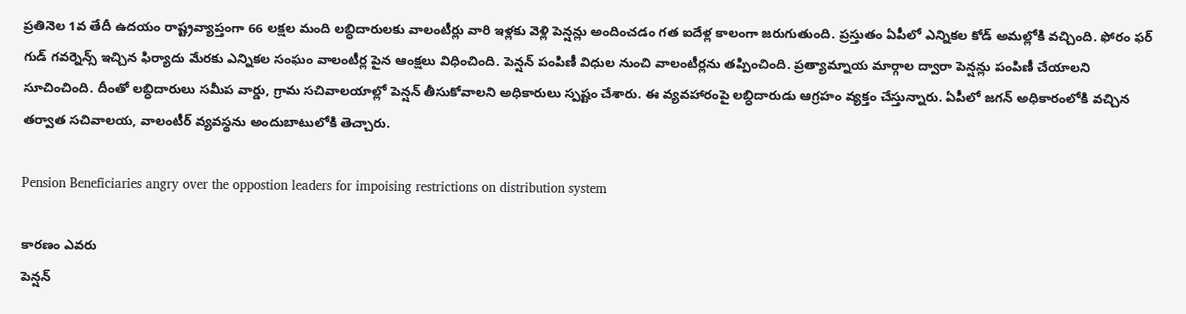ప్రతినెల 1వ తేదీ ఉదయం రాష్ట్రవ్యాప్తంగా 66 లక్షల మంది లబ్ధిదారులకు వాలంటీర్లు వారి ఇళ్లకు వెళ్లి పెన్షన్లు అందించడం గత ఐదేళ్ల కాలంగా జరుగుతుంది. ప్రస్తుతం ఏపీలో ఎన్నికల కోడ్ అమల్లోకి వచ్చింది. ఫోరం ఫర్ గుడ్ గవర్నెన్స్ ఇచ్చిన ఫిర్యాదు మేరకు ఎన్నికల సంఘం వాలంటీర్ల పైన ఆంక్షలు విధించింది. పెన్షన్ పంపిణీ విధుల నుంచి వాలంటీర్లను తప్పించింది. ప్రత్యామ్నాయ మార్గాల ద్వారా పెన్షన్లు పంపిణీ చేయాలని సూచించింది. దీంతో లబ్ధిదారులు సమీప వార్డు, గ్రామ సచివాలయాల్లో పెన్షన్ తీసుకోవాలని అధికారులు స్పష్టం చేశారు. ఈ వ్యవహారంపై లబ్ధిదారుడు ఆగ్రహం వ్యక్తం చేస్తున్నారు. ఏపీలో జగన్ అధికారంలోకి వచ్చిన తర్వాత సచివాలయ, వాలంటీర్ వ్యవస్థను అందుబాటులోకి తెచ్చారు.

Pension Beneficiaries angry over the oppostion leaders for impoising restrictions on distribution system

కారణం ఎవరు
పెన్షన్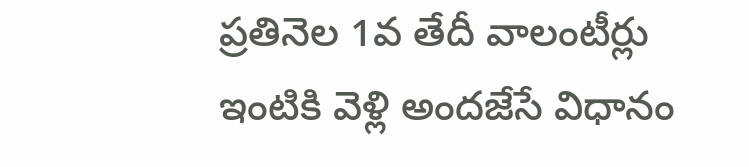ప్రతినెల 1వ తేదీ వాలంటీర్లు ఇంటికి వెళ్లి అందజేసే విధానం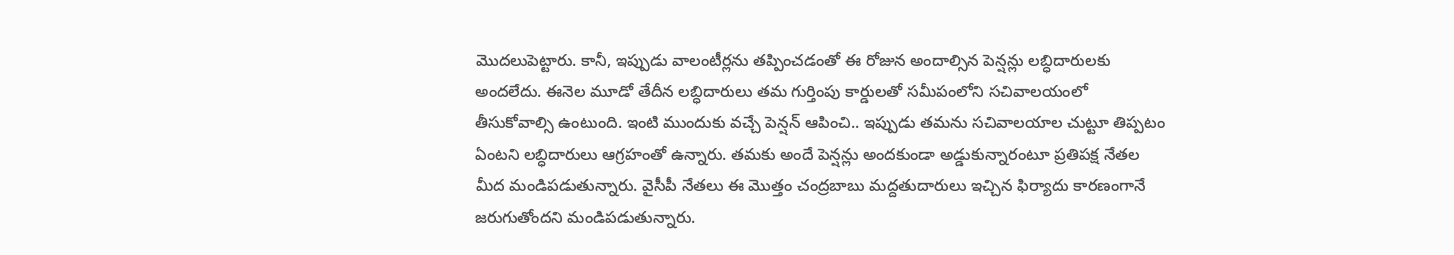మొదలుపెట్టారు. కానీ, ఇప్పుడు వాలంటీర్లను తప్పించడంతో ఈ రోజున అందాల్సిన పెన్షన్లు లబ్ధిదారులకు అందలేదు. ఈనెల మూడో తేదీన లబ్ధిదారులు తమ గుర్తింపు కార్డులతో సమీపంలోని సచివాలయంలో తీసుకోవాల్సి ఉంటుంది. ఇంటి ముందుకు వచ్చే పెన్షన్ ఆపించి.. ఇప్పుడు తమను సచివాలయాల చుట్టూ తిప్పటం ఏంటని లబ్ధిదారులు ఆగ్రహంతో ఉన్నారు. తమకు అందే పెన్షన్లు అందకుండా అడ్డుకున్నారంటూ ప్రతిపక్ష నేతల మీద మండిపడుతున్నారు. వైసీపీ నేతలు ఈ మొత్తం చంద్రబాబు మద్దతుదారులు ఇచ్చిన ఫిర్యాదు కారణంగానే జరుగుతోందని మండిపడుతున్నారు.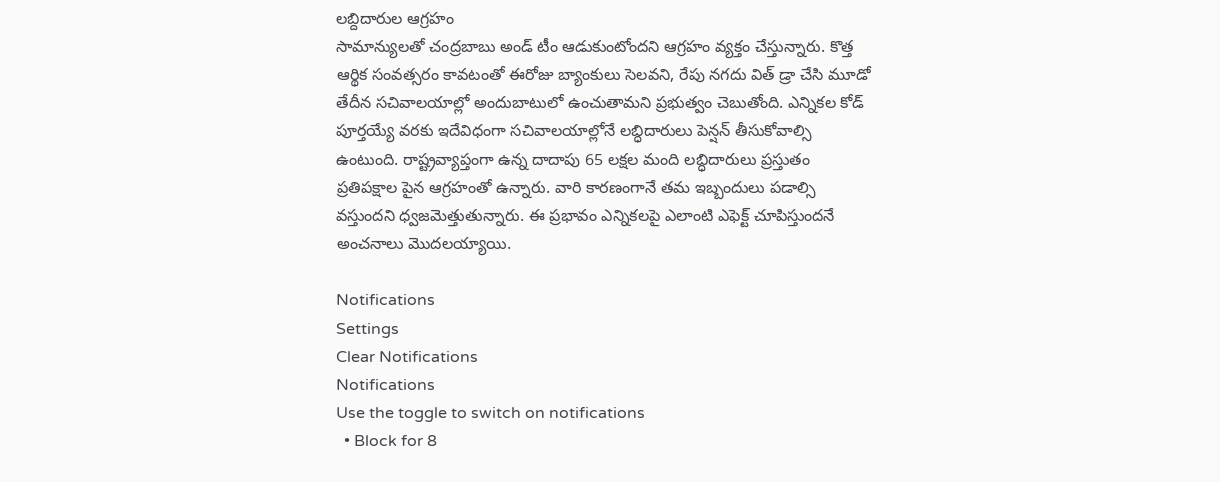లబ్దిదారుల ఆగ్రహం
సామాన్యులతో చంద్రబాబు అండ్ టీం ఆడుకుంటోందని ఆగ్రహం వ్యక్తం చేస్తున్నారు. కొత్త ఆర్థిక సంవత్సరం కావటంతో ఈరోజు బ్యాంకులు సెలవని, రేపు నగదు విత్ డ్రా చేసి మూడో తేదీన సచివాలయాల్లో అందుబాటులో ఉంచుతామని ప్రభుత్వం చెబుతోంది. ఎన్నికల కోడ్ పూర్తయ్యే వరకు ఇదేవిధంగా సచివాలయాల్లోనే లబ్ధిదారులు పెన్షన్ తీసుకోవాల్సి ఉంటుంది. రాష్ట్రవ్యాప్తంగా ఉన్న దాదాపు 65 లక్షల మంది లబ్ధిదారులు ప్రస్తుతం ప్రతిపక్షాల పైన ఆగ్రహంతో ఉన్నారు. వారి కారణంగానే తమ ఇబ్బందులు పడాల్సి వస్తుందని ధ్వజమెత్తుతున్నారు. ఈ ప్రభావం ఎన్నికలపై ఎలాంటి ఎఫెక్ట్ చూపిస్తుందనే అంచనాలు మొదలయ్యాయి.

Notifications
Settings
Clear Notifications
Notifications
Use the toggle to switch on notifications
  • Block for 8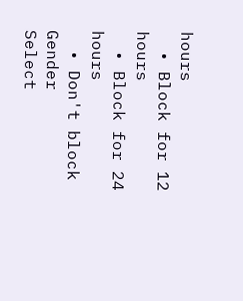hours
  • Block for 12 hours
  • Block for 24 hours
  • Don't block
Gender
Select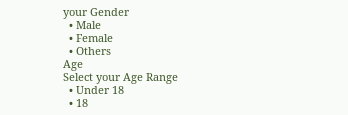your Gender
  • Male
  • Female
  • Others
Age
Select your Age Range
  • Under 18
  • 18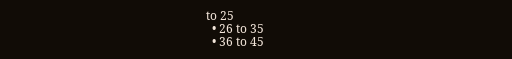to 25
  • 26 to 35
  • 36 to 45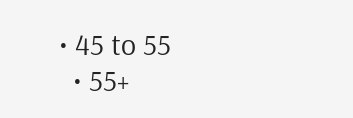• 45 to 55
  • 55+